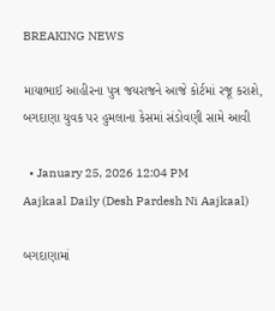BREAKING NEWS

માયાભાઈ આહીરના પુત્ર જયરાજને આજે કોર્ટમાં રજૂ કરાશે, બગદાણા યુવક પર હુમલાના કેસમાં સંડોવણી સામે આવી

  • January 25, 2026 12:04 PM
Aajkaal Daily (Desh Pardesh Ni Aajkaal)

બગદાણામાં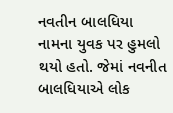નવતીન બાલધિયા નામના યુવક પર હુમલો થયો હતો. જેમાં નવનીત બાલધિયાએ લોક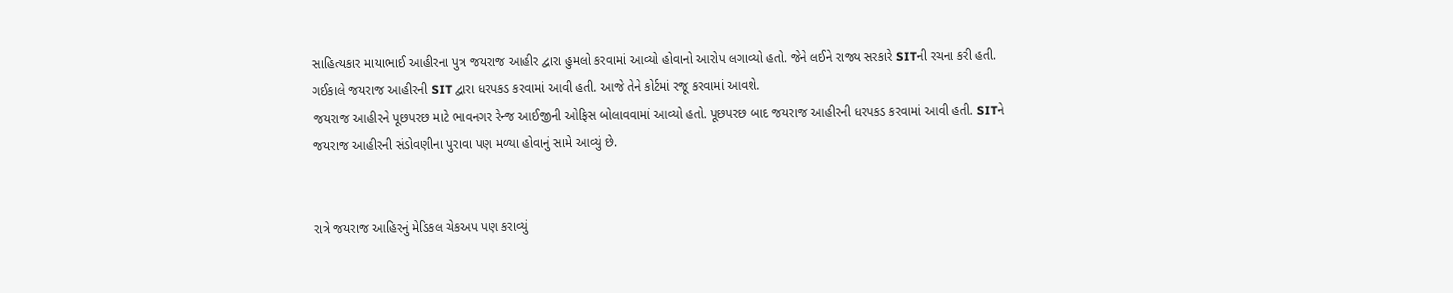સાહિત્યકાર માયાભાઈ આહીરના પુત્ર જયરાજ આહીર દ્વારા હુમલો કરવામાં આવ્યો હોવાનો આરોપ લગાવ્યો હતો. જેને લઈને રાજ્ય સરકારે SITની રચના કરી હતી. ગઈકાલે જયરાજ આહીરની SIT દ્વારા ધરપકડ કરવામાં આવી હતી. આજે તેને કોર્ટમાં રજૂ કરવામાં આવશે.
જયરાજ આહીરને પૂછપરછ માટે ભાવનગર રેન્જ આઈજીની ઓફિસ બોલાવવામાં આવ્યો હતો. પૂછપરછ બાદ જયરાજ આહીરની ધરપકડ કરવામાં આવી હતી. SITને જયરાજ આહીરની સંડોવણીના પુરાવા પણ મળ્યા હોવાનું સામે આવ્યું છે.


રાત્રે જયરાજ આહિરનું મેડિકલ ચેકઅપ પણ કરાવ્યું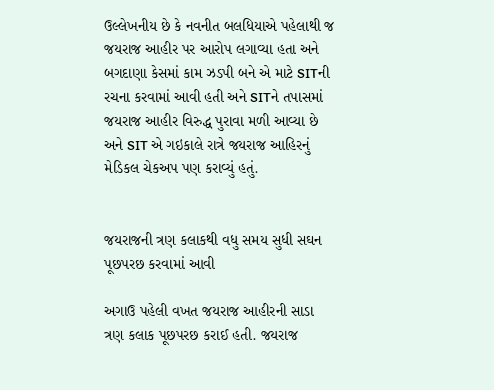ઉલ્લેખનીય છે કે નવનીત બલધિયાએ પહેલાથી જ જયરાજ આહીર પર આરોપ લગાવ્યા હતા અને બગદાણા કેસમાં કામ ઝડપી બને એ માટે SITની રચના કરવામાં આવી હતી અને SITને તપાસમાં જયરાજ આહીર વિરુદ્ધ પુરાવા મળી આવ્યા છે અને SIT એ ગઇકાલે રાત્રે જયરાજ આહિરનું મેડિકલ ચેકઅપ પણ કરાવ્યું હતું.


જયરાજની ત્રણ કલાકથી વધુ સમય સુધી સઘન પૂછપરછ કરવામાં આવી

અગાઉ પહેલી વખત જયરાજ આહીરની સાડા ત્રણ કલાક પૂછપરછ કરાઈ હતી. જયરાજ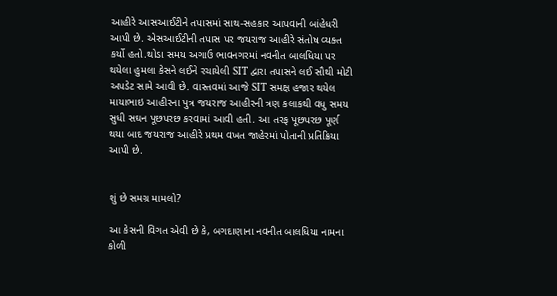આહીરે આસઆઈટીને તપાસમાં સાથ-સહકાર આપવાની બાંહેધરી આપી છે. એસઆઈટીની તપાસ પર જયરાજ આહીરે સંતોષ વ્યક્ત કર્યો હતો.થોડા સમય અગાઉ ભાવનગરમાં નવનીત બાલધિયા પર થયેલા હુમલા કેસને લઈને રચાયેલી SIT દ્વારા તપાસને લઈ સૌથી મોટી અપડેટ સામે આવી છે. વાસ્તવમાં આજે SIT સમક્ષ હજાર થયેલ માયાભાઇ આહીરના પુત્ર જયરાજ આહીરની ત્રણ કલાકથી વધુ સમય સુધી સઘન પૂછપરછ કરવામાં આવી હતી. આ તરફ પૂછપરછ પૂર્ણ થયા બાદ જયરાજ આહીરે પ્રથમ વખત જાહેરમાં પોતાની પ્રતિક્રિયા આપી છે.


શું છે સમગ્ર મામલો?

આ કેસની વિગત એવી છે કે, બગદાણાના નવનીત બાલધિયા નામના કોળી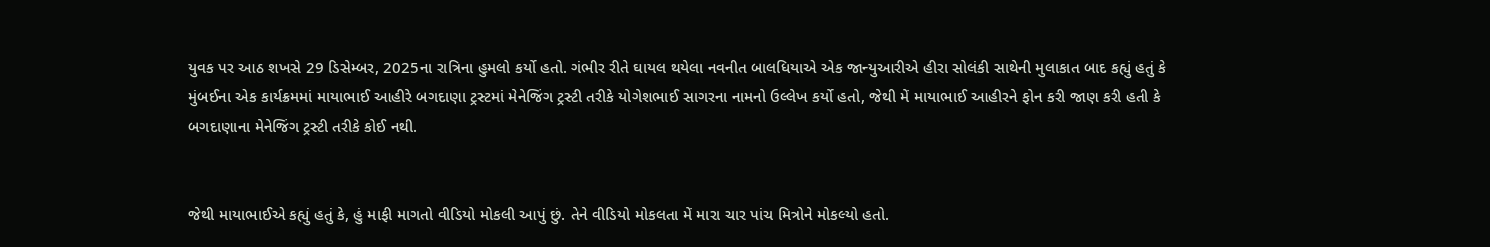યુવક પર આઠ શખસે 29 ડિસેમ્બર, 2025ના રાત્રિના હુમલો કર્યો હતો. ગંભીર રીતે ઘાયલ થયેલા નવનીત બાલધિયાએ એક જાન્યુઆરીએ હીરા સોલંકી સાથેની મુલાકાત બાદ કહ્યું હતું કે મુંબઈના એક કાર્યક્રમમાં માયાભાઈ આહીરે બગદાણા ટ્રસ્ટમાં મેનેજિંગ ટ્રસ્ટી તરીકે યોગેશભાઈ સાગરના નામનો ઉલ્લેખ કર્યો હતો, જેથી મેં માયાભાઈ આહીરને ફોન કરી જાણ કરી હતી કે બગદાણાના મેનેજિંગ ટ્રસ્ટી તરીકે કોઈ નથી.


જેથી માયાભાઈએ કહ્યું હતું કે, હું માફી માગતો વીડિયો મોકલી આપું છું. તેને વીડિયો મોકલતા મેં મારા ચાર પાંચ મિત્રોને મોકલ્યો હતો.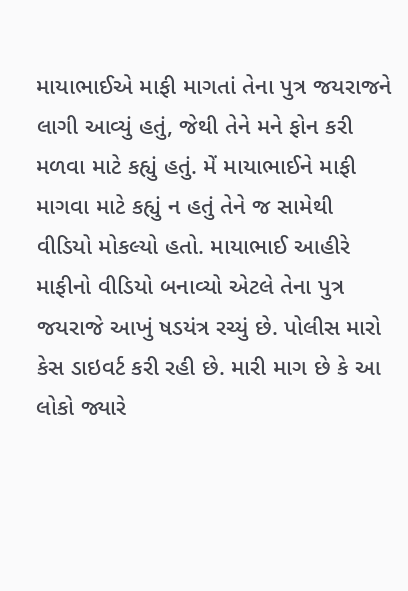માયાભાઈએ માફી માગતાં તેના પુત્ર જયરાજને લાગી આવ્યું હતું, જેથી તેને મને ફોન કરી મળવા માટે કહ્યું હતું. મેં માયાભાઈને માફી માગવા માટે કહ્યું ન હતું તેને જ સામેથી વીડિયો મોકલ્યો હતો. માયાભાઈ આહીરે માફીનો વીડિયો બનાવ્યો એટલે તેના પુત્ર જયરાજે આખું ષડયંત્ર રચ્યું છે. પોલીસ મારો કેસ ડાઇવર્ટ કરી રહી છે. મારી માગ છે કે આ લોકો જ્યારે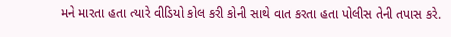મને મારતા હતા ત્યારે વીડિયો કોલ કરી કોની સાથે વાત કરતા હતા પોલીસ તેની તપાસ કરે.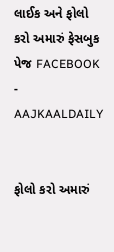લાઈક અને ફોલો કરો અમારું ફેસબુક પેજ FACEBOOK - AAJKAALDAILY


ફોલો કરો અમારું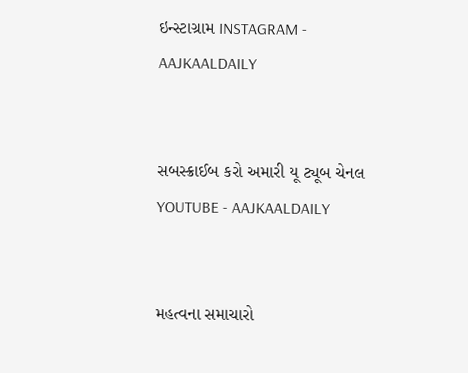ઇન્સ્ટાગ્રામ INSTAGRAM - AAJKAALDAILY


સબસ્ક્રાઈબ કરો અમારી યૂ ટ્યૂબ ચેનલ YOUTUBE - AAJKAALDAILY


મહત્વના સમાચારો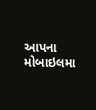આપના મોબાઇલમા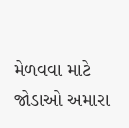મેળવવા માટે જોડાઓ અમારા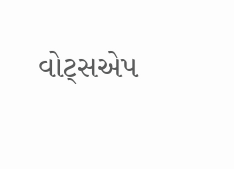વોટ્સએપ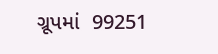ગ્રૂપમાં  99251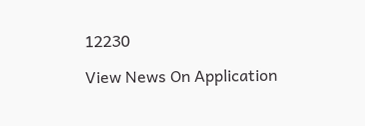12230

View News On Application